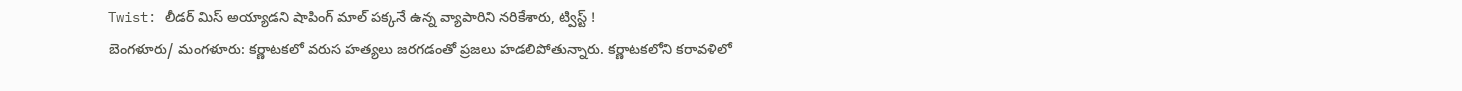Twist: లీడర్ మిస్ అయ్యాడని షాపింగ్ మాల్ పక్కనే ఉన్న వ్యాపారిని నరికేశారు, ట్విస్ట్ !
బెంగళూరు/ మంగళూరు: కర్ణాటకలో వరుస హత్యలు జరగడంతో ప్రజలు హడలిపోతున్నారు. కర్ణాటకలోని కరావళిలో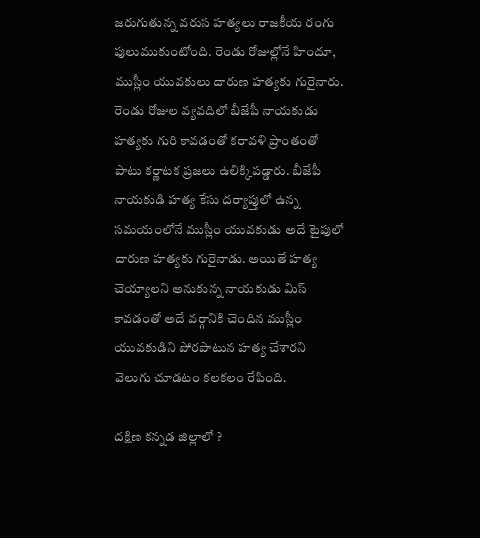జరుగుతున్న వరుస హత్యలు రాజకీయ రంగు పులుముకుంటోంది. రెండు రోజుల్లోనే హిందూ, ముస్లీం యువకులు దారుణ హత్యకు గురైనారు. రెండు రోజుల వ్యవదిలో బీజేపీ నాయకుడు హత్యకు గురి కావడంతో కరావళి ప్రాంతంతో పాటు కర్ణాటక ప్రజలు ఉలిక్కిపడ్డారు. బీజేపీ నాయకుడి హత్య కేసు దర్యాప్తులో ఉన్న సమయంలోనే ముస్లీం యువకుడు అదే టైపులో దారుణ హత్యకు గురైనాడు. అయితే హత్య చెయ్యాలని అనుకున్న నాయకుడు మిస్ కావడంతో అదే వర్గానికి చెందిన ముస్లీం యువకుడిని పోరపాటున హత్య చేశారని వెలుగు చూడటం కలకలం రేపింది.

దక్షిణ కన్నడ జిల్లాలో ?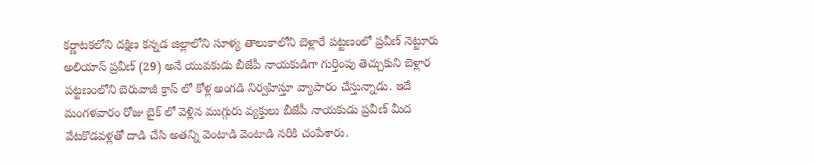కర్ణాటకలోని దక్షిణ కన్నడ జిల్లాలోని సూళ్య తాలుకాలోని బెళ్లారే పట్టణంలో ప్రవీణ్ నెట్టూరు అలియాస్ ప్రవీణ్ (29) అనే యువకుడు బీజేపీ నాయకుడిగా గుర్తింపు తెచ్చుకుని బెళ్లార పట్టణంలోని బెరువాజీ క్రాస్ లో కోళ్ల అంగడి నిర్వహిస్తూ వ్యాపారం చేస్తున్నాడు. ఇదే మంగళవారం రోజు బైక్ లో వెళ్లిన ముగ్గురు వ్యక్తులు బీజేపీ నాయకుడు ప్రవీణ్ మీద వేటకొడవళ్లతో దాడి చేసి అతన్ని వెంటాడి వెంటాడి నరికి చంపేశారు.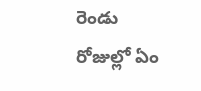రెండు రోజుల్లో ఏం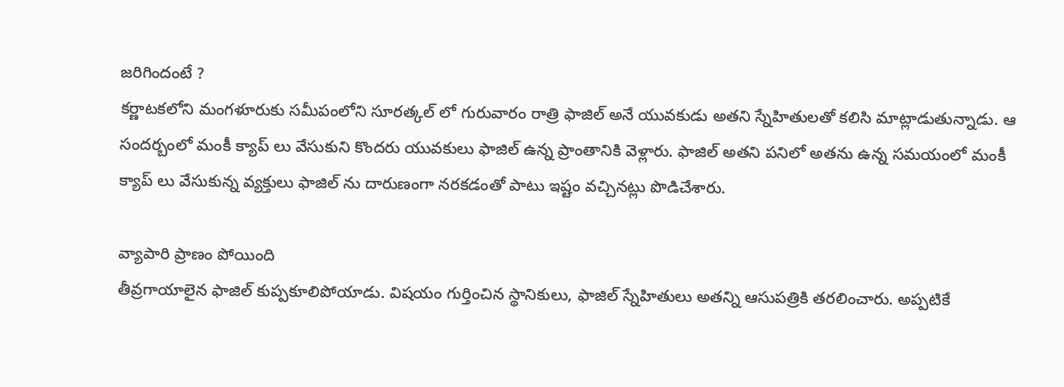జరిగిందంటే ?
కర్ణాటకలోని మంగళూరుకు సమీపంలోని సూరత్కల్ లో గురువారం రాత్రి ఫాజిల్ అనే యువకుడు అతని స్నేహితులతో కలిసి మాట్లాడుతున్నాడు. ఆ సందర్బంలో మంకీ క్యాప్ లు వేసుకుని కొందరు యువకులు ఫాజిల్ ఉన్న ప్రాంతానికి వెళ్లారు. ఫాజిల్ అతని పనిలో అతను ఉన్న సమయంలో మంకీ క్యాప్ లు వేసుకున్న వ్యక్తులు ఫాజిల్ ను దారుణంగా నరకడంతో పాటు ఇష్టం వచ్చినట్లు పొడిచేశారు.

వ్యాపారి ప్రాణం పోయింది
తీవ్రగాయాలైన ఫాజిల్ కుప్పకూలిపోయాడు. విషయం గుర్తించిన స్థానికులు, ఫాజిల్ స్నేహితులు అతన్ని ఆసుపత్రికి తరలించారు. అప్పటికే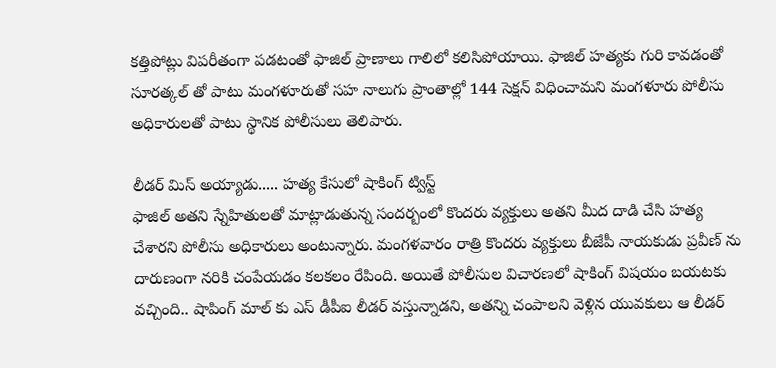కత్తిపోట్లు విపరీతంగా పడటంతో ఫాజిల్ ప్రాణాలు గాలిలో కలిసిపోయాయి. ఫాజిల్ హత్యకు గురి కావడంతో సూరత్కల్ తో పాటు మంగళూరుతో సహ నాలుగు ప్రాంతాల్లో 144 సెక్షన్ విధించామని మంగళూరు పోలీసు అధికారులతో పాటు స్థానిక పోలీసులు తెలిపారు.

లీడర్ మిస్ అయ్యాడు..... హత్య కేసులో షాకింగ్ ట్విస్ట్
ఫాజిల్ అతని స్నేహితులతో మాట్లాడుతున్న సందర్బంలో కొందరు వ్యక్తులు అతని మీద దాడి చేసి హత్య చేశారని పోలీసు అధికారులు అంటున్నారు. మంగళవారం రాత్రి కొందరు వ్యక్తులు బీజేపీ నాయకుడు ప్రవీణ్ ను దారుణంగా నరికి చంపేయడం కలకలం రేపింది. అయితే పోలీసుల విచారణలో షాకింగ్ విషయం బయటకు వచ్చింది.. షాపింగ్ మాల్ కు ఎస్ డీపీఐ లీడర్ వస్తున్నాడని, అతన్ని చంపాలని వెళ్లిన యువకులు ఆ లీడర్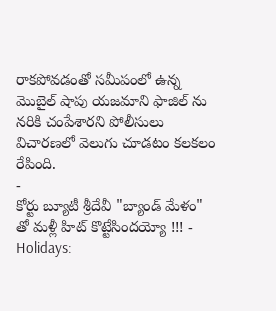రాకపోవడంతో సమీపంలో ఉన్న మొబైల్ షాపు యజమాని ఫాజిల్ ను నరికి చంపేశారని పోలీసులు విచారణలో వెలుగు చూడటం కలకలం రేపింది.
-
కోర్టు బ్యూటీ శ్రీదేవీ "బ్యాండ్ మేళం" తో మళ్లీ హిట్ కొట్టేసిందయ్యో !!! -
Holidays: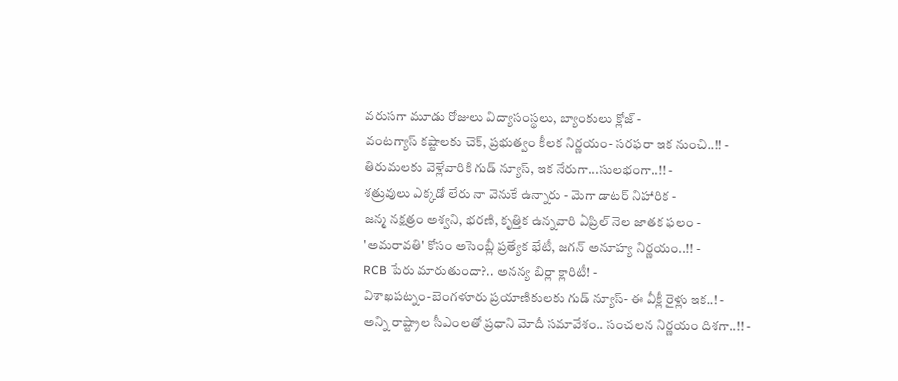వరుసగా మూడు రోజులు విద్యాసంస్థలు, బ్యాంకులు క్లోజ్ -
వంటగ్యాస్ కష్టాలకు చెక్, ప్రభుత్వం కీలక నిర్ణయం- సరఫరా ఇక నుంచి..!! -
తిరుమలకు వెళ్లేవారికి గుడ్ న్యూస్, ఇక నేరుగా...సులభంగా..!! -
శత్రువులు ఎక్కడో లేరు నా వెనుకే ఉన్నారు - మెగా డాటర్ నిహారిక -
జన్మ నక్షత్రం అశ్వని, భరణి, కృత్తిక ఉన్నవారి ఏప్రిల్ నెల జాతక ఫలం -
'అమరావతి' కోసం అసెంబ్లీ ప్రత్యేక భేటీ, జగన్ అనూహ్య నిర్ణయం..!! -
RCB పేరు మారుతుందా?.. అనన్య బిర్లా క్లారిటీ! -
విశాఖపట్నం-బెంగళూరు ప్రయాణికులకు గుడ్ న్యూస్- ఈ వీక్లీ రైళ్లు ఇక..! -
అన్ని రాష్ట్రాల సీఎంలతో ప్రధాని మోదీ సమావేశం.. సంచలన నిర్ణయం దిశగా..!! -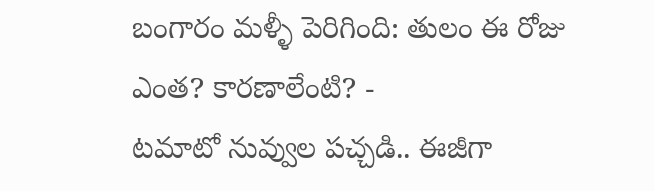బంగారం మళ్ళీ పెరిగింది: తులం ఈ రోజు ఎంత? కారణాలేంటి? -
టమాటో నువ్వుల పచ్చడి.. ఈజీగా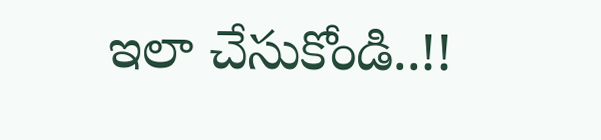ఇలా చేసుకోండి..!!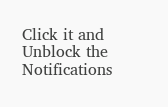Click it and Unblock the Notifications